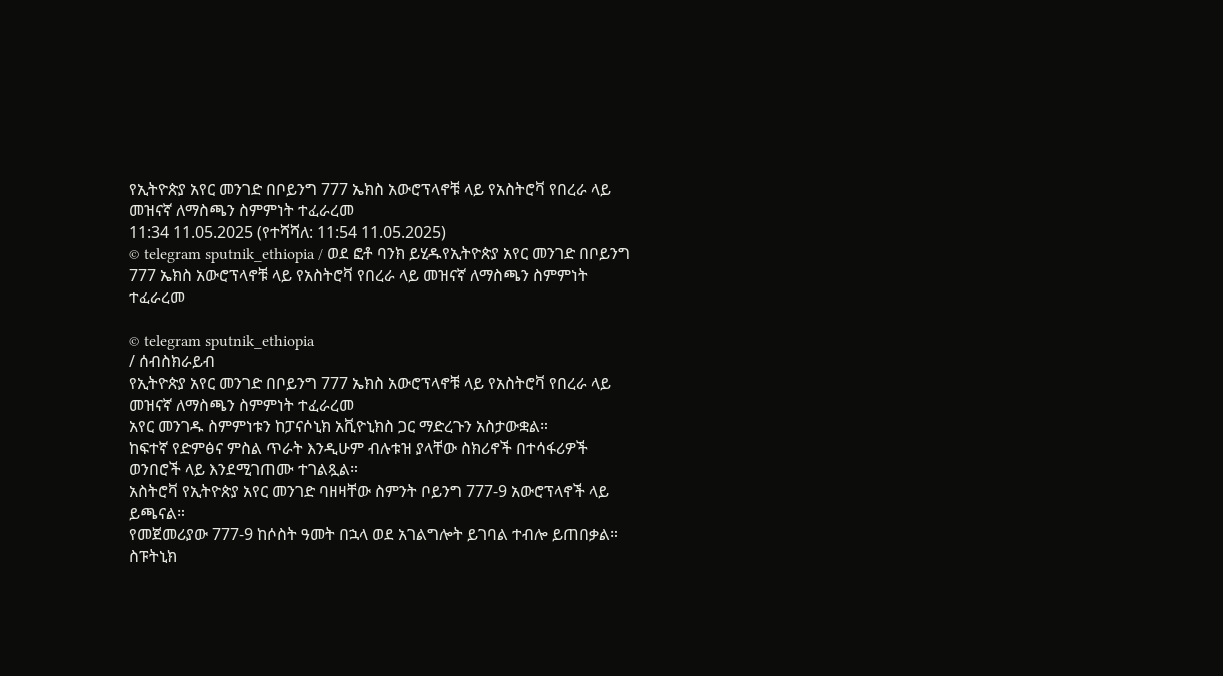የኢትዮጵያ አየር መንገድ በቦይንግ 777 ኤክስ አውሮፕላኖቹ ላይ የአስትሮቫ የበረራ ላይ መዝናኛ ለማስጫን ስምምነት ተፈራረመ
11:34 11.05.2025 (የተሻሻለ: 11:54 11.05.2025)
© telegram sputnik_ethiopia / ወደ ፎቶ ባንክ ይሂዱየኢትዮጵያ አየር መንገድ በቦይንግ 777 ኤክስ አውሮፕላኖቹ ላይ የአስትሮቫ የበረራ ላይ መዝናኛ ለማስጫን ስምምነት ተፈራረመ

© telegram sputnik_ethiopia
/ ሰብስክራይብ
የኢትዮጵያ አየር መንገድ በቦይንግ 777 ኤክስ አውሮፕላኖቹ ላይ የአስትሮቫ የበረራ ላይ መዝናኛ ለማስጫን ስምምነት ተፈራረመ
አየር መንገዱ ስምምነቱን ከፓናሶኒክ አቪዮኒክስ ጋር ማድረጉን አስታውቋል።
ከፍተኛ የድምፅና ምስል ጥራት እንዲሁም ብሉቱዝ ያላቸው ስክሪኖች በተሳፋሪዎች ወንበሮች ላይ እንደሚገጠሙ ተገልጿል።
አስትሮቫ የኢትዮጵያ አየር መንገድ ባዘዛቸው ስምንት ቦይንግ 777-9 አውሮፕላኖች ላይ ይጫናል።
የመጀመሪያው 777-9 ከሶስት ዓመት በኋላ ወደ አገልግሎት ይገባል ተብሎ ይጠበቃል።
ስፑትኒክ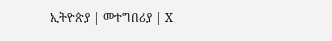ኢትዮጵያ | መተግበሪያ | X